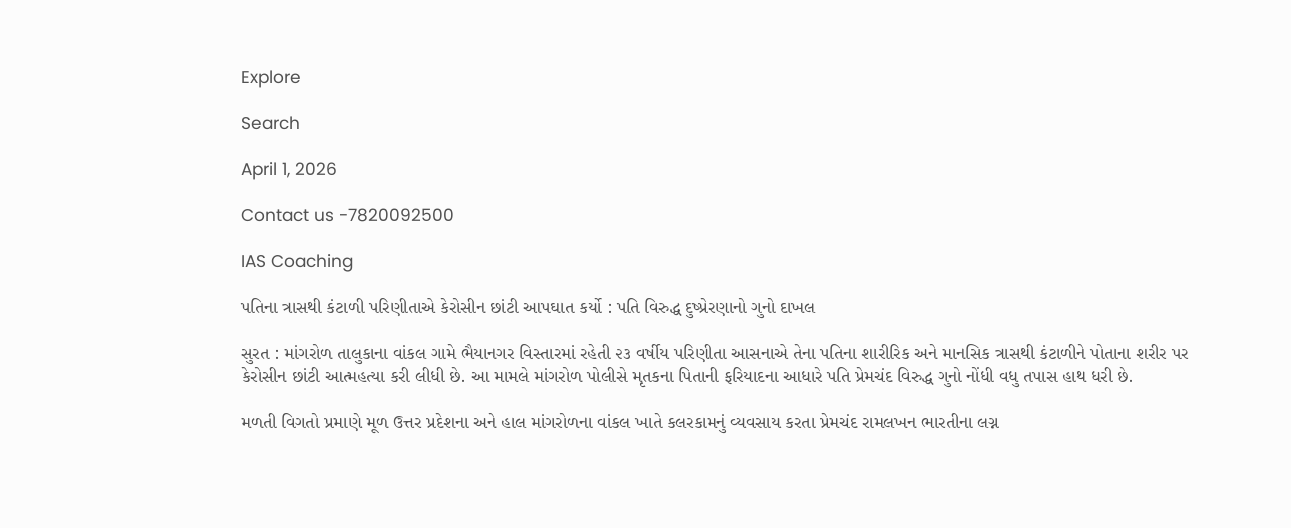Explore

Search

April 1, 2026

Contact us -7820092500

IAS Coaching

પતિના ત્રાસથી કંટાળી પરિણીતાએ કેરોસીન છાંટી આપઘાત કર્યો : પતિ વિરુદ્ધ દુષ્પ્રેરણાનો ગુનો દાખલ

સુરત : માંગરોળ તાલુકાના વાંકલ ગામે ભૈયાનગર વિસ્તારમાં રહેતી ૨૩ વર્ષીય પરિણીતા આસનાએ તેના પતિના શારીરિક અને માનસિક ત્રાસથી કંટાળીને પોતાના શરીર પર કેરોસીન છાંટી આત્મહત્યા કરી લીધી છે. આ મામલે માંગરોળ પોલીસે મૃતકના પિતાની ફરિયાદના આધારે પતિ પ્રેમચંદ વિરુદ્ધ ગુનો નોંધી વધુ તપાસ હાથ ધરી છે.

મળતી વિગતો પ્રમાણે મૂળ ઉત્તર પ્રદેશના અને હાલ માંગરોળના વાંકલ ખાતે કલરકામનું વ્યવસાય કરતા પ્રેમચંદ રામલખન ભારતીના લગ્ન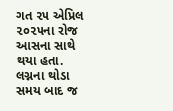ગત ૨૫ એપ્રિલ ૨૦૨૫ના રોજ આસના સાથે થયા હતા. લગ્નના થોડા સમય બાદ જ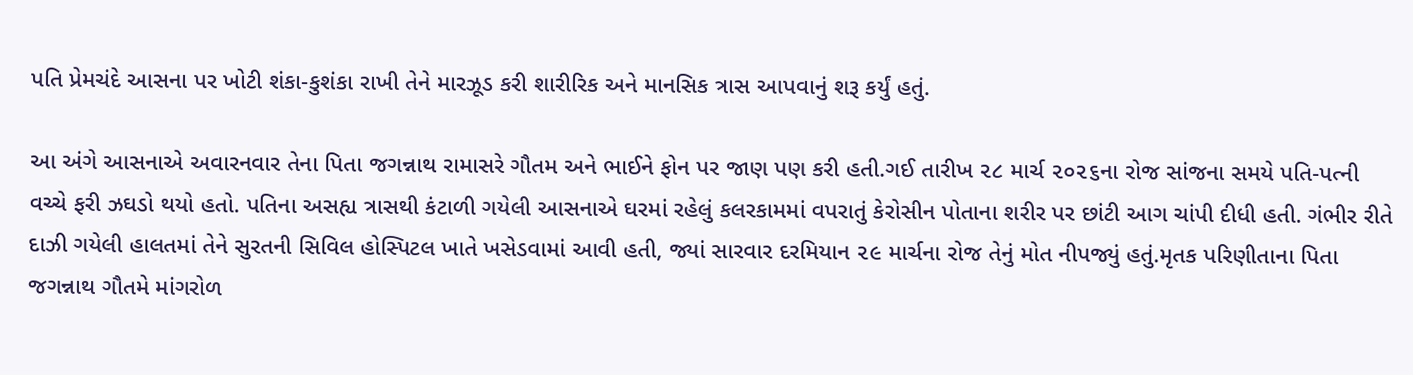પતિ પ્રેમચંદે આસના પર ખોટી શંકા-કુશંકા રાખી તેને મારઝૂડ કરી શારીરિક અને માનસિક ત્રાસ આપવાનું શરૂ કર્યું હતું.

આ અંગે આસનાએ અવારનવાર તેના પિતા જગન્નાથ રામાસરે ગૌતમ અને ભાઈને ફોન પર જાણ પણ કરી હતી.ગઈ તારીખ ૨૮ માર્ચ ૨૦૨૬ના રોજ સાંજના સમયે પતિ-પત્ની વચ્ચે ફરી ઝઘડો થયો હતો. પતિના અસહ્ય ત્રાસથી કંટાળી ગયેલી આસનાએ ઘરમાં રહેલું કલરકામમાં વપરાતું કેરોસીન પોતાના શરીર પર છાંટી આગ ચાંપી દીધી હતી. ગંભીર રીતે દાઝી ગયેલી હાલતમાં તેને સુરતની સિવિલ હોસ્પિટલ ખાતે ખસેડવામાં આવી હતી, જ્યાં સારવાર દરમિયાન ૨૯ માર્ચના રોજ તેનું મોત નીપજ્યું હતું.મૃતક પરિણીતાના પિતા જગન્નાથ ગૌતમે માંગરોળ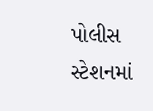પોલીસ સ્ટેશનમાં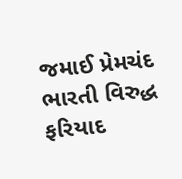જમાઈ પ્રેમચંદ ભારતી વિરુદ્ધ ફરિયાદ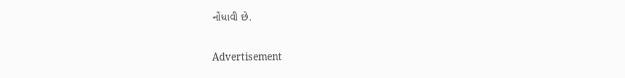નોંધાવી છે.

Advertisement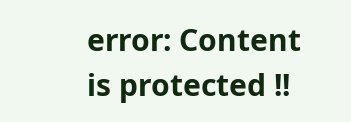error: Content is protected !!